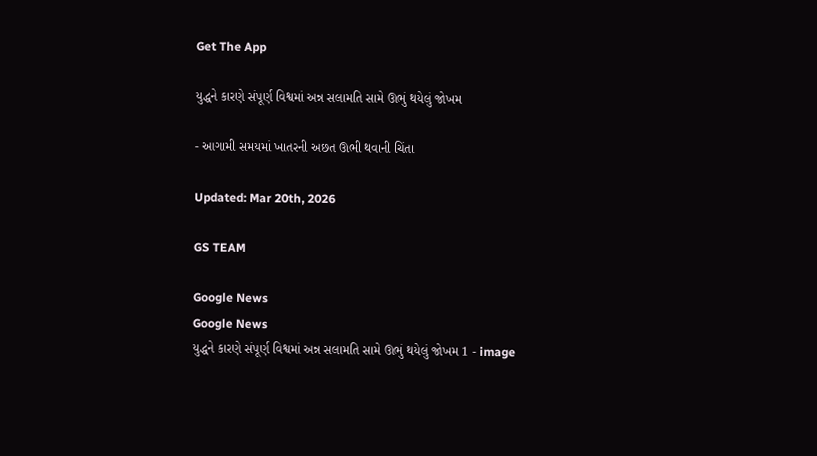Get The App

યુદ્ધને કારણે સંપૂર્ણ વિશ્વમાં અન્ન સલામતિ સામે ઊભું થયેલું જોખમ

- આગામી સમયમાં ખાતરની અછત ઊભી થવાની ચિંતા

Updated: Mar 20th, 2026

GS TEAM

Google News
Google News
યુદ્ધને કારણે સંપૂર્ણ વિશ્વમાં અન્ન સલામતિ સામે ઊભું થયેલું જોખમ 1 - image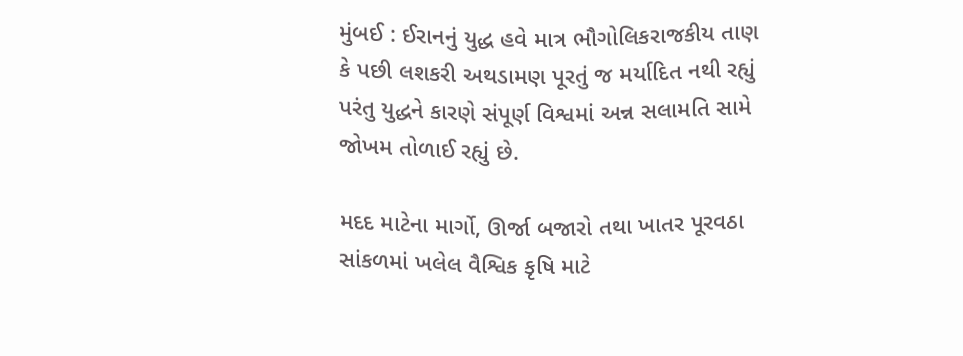મુંબઈ : ઈરાનનું યુદ્ધ હવે માત્ર ભૌગોલિકરાજકીય તાણ કે પછી લશકરી અથડામણ પૂરતું જ મર્યાદિત નથી રહ્યું પરંતુ યુદ્ધને કારણે સંપૂર્ણ વિશ્વમાં અન્ન સલામતિ સામે જોખમ તોળાઈ રહ્યું છે.

મદદ માટેના માર્ગો, ઊર્જા બજારો તથા ખાતર પૂરવઠા સાંકળમાં ખલેલ વૈશ્વિક કૃષિ માટે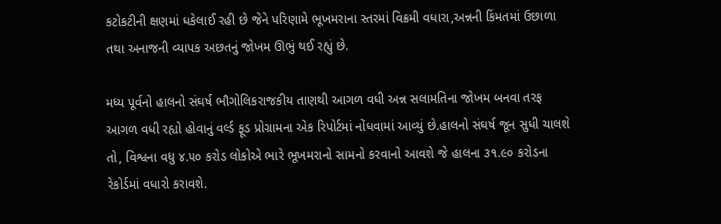કટોકટીની ક્ષણમાં ધકેલાઈ રહી છે જેને પરિણામે ભૂખમરાના સ્તરમાં વિક્રમી વધારા,અન્નની કિંમતમાં ઉછાળા તથા અનાજની વ્યાપક અછતનું જોખમ ઊભું થઈ રહ્યું છે.

મધ્ય પૂર્વનો હાલનો સંઘર્ષ ભૌગોલિકરાજકીય તાણથી આગળ વધી અન્ન સલામતિના જોખમ બનવા તરફ આગળ વધી રહ્યો હોવાનું વર્લ્ડ ફૂડ પ્રોગ્રામના એક રિપોર્ટમાં નોંધવામાં આવ્યું છે.હાલનો સંઘર્ષ જૂન સુધી ચાલશે તો, વિશ્વના વધુ ૪.૫૦ કરોડ લોકોએ ભારે ભૂખમરાનો સામનો કરવાનો આવશે જે હાલના ૩૧.૯૦ કરોડના રેકોર્ડમાં વધારો કરાવશે.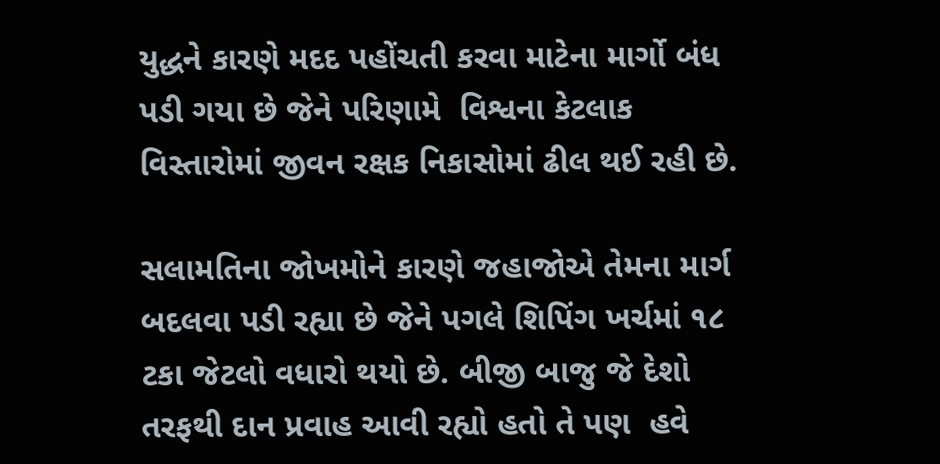યુદ્ધને કારણે મદદ પહોંચતી કરવા માટેના માર્ગો બંધ પડી ગયા છે જેને પરિણામે  વિશ્વના કેટલાક વિસ્તારોમાં જીવન રક્ષક નિકાસોમાં ઢીલ થઈ રહી છે.

સલામતિના જોખમોને કારણે જહાજોએ તેમના માર્ગ બદલવા પડી રહ્યા છે જેને પગલે શિપિંગ ખર્ચમાં ૧૮ ટકા જેટલો વધારો થયો છે. બીજી બાજુ જે દેશો તરફથી દાન પ્રવાહ આવી રહ્યો હતો તે પણ  હવે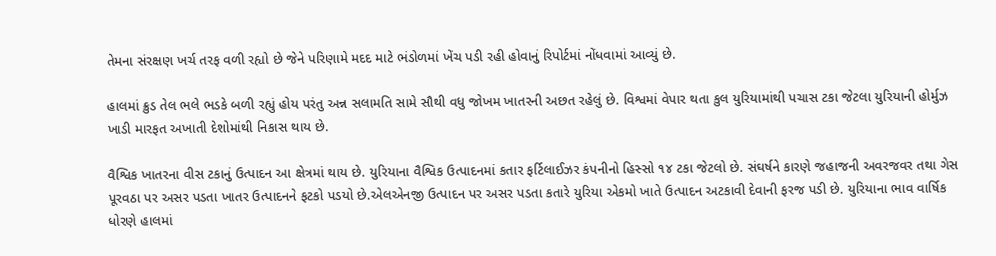તેમના સંરક્ષણ ખર્ચ તરફ વળી રહ્યો છે જેને પરિણામે મદદ માટે ભંડોળમાં ખેંચ પડી રહી હોવાનું રિપોર્ટમાં નોંધવામાં આવ્યું છે.

હાલમાં ક્રુડ તેલ ભલે ભડકે બળી રહ્યું હોય પરંતુ અન્ન સલામતિ સામે સૌથી વધુ જોખમ ખાતરની અછત રહેલું છે. વિશ્વમાં વેપાર થતા કુલ યુરિયામાંથી પચાસ ટકા જેટલા યુરિયાની હોર્મુઝ ખાડી મારફત અખાતી દેશોમાંથી નિકાસ થાય છે.

વૈશ્વિક ખાતરના વીસ ટકાનું ઉત્પાદન આ ક્ષેત્રમાં થાય છે. યુરિયાના વૈશ્વિક ઉત્પાદનમાં કતાર ફર્ટિલાઈઝર કંપનીનો હિસ્સો ૧૪ ટકા જેટલો છે. સંઘર્ષને કારણે જહાજની અવરજવર તથા ગેસ પૂરવઠા પર અસર પડતા ખાતર ઉત્પાદનને ફટકો પડયો છે.એલએનજી ઉત્પાદન પર અસર પડતા કતારે યુરિયા એકમો ખાતે ઉત્પાદન અટકાવી દેવાની ફરજ પડી છે. યુરિયાના ભાવ વાર્ષિક ધોરણે હાલમાં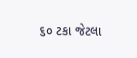૬૦ ટકા જેટલા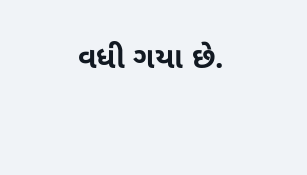વધી ગયા છે.